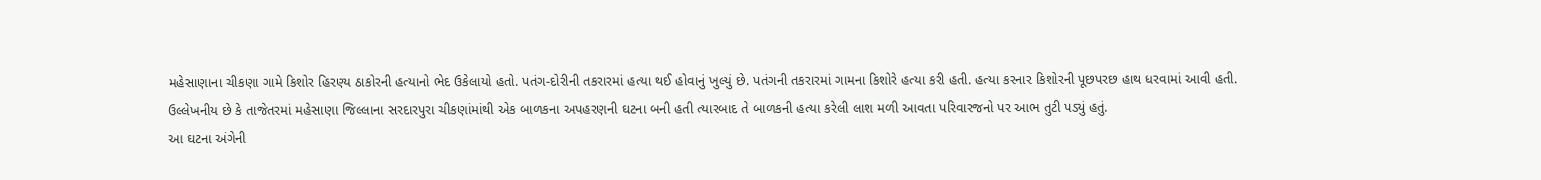મહેસાણાના ચીકણા ગામે કિશોર હિરણ્ય ઠાકોરની હત્યાનો ભેદ ઉકેલાયો હતો. પતંગ-દોરીની તકરારમાં હત્યા થઈ હોવાનું ખુલ્યું છે. પતંગની તકરારમાં ગામના કિશોરે હત્યા કરી હતી. હત્યા કરનાર કિશોરની પૂછપરછ હાથ ધરવામાં આવી હતી.
ઉલ્લેખનીય છે કે તાજેતરમાં મહેસાણા જિલ્લાના સરદારપુરા ચીકણાંમાંથી એક બાળકના અપહરણની ઘટના બની હતી ત્યારબાદ તે બાળકની હત્યા કરેલી લાશ મળી આવતા પરિવારજનો પર આભ તુટી પડ્યું હતું.
આ ઘટના અંગેની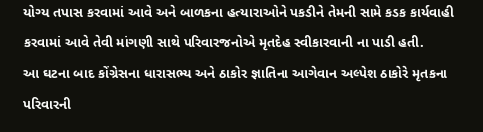યોગ્ય તપાસ કરવામાં આવે અને બાળકના હત્યારાઓને પકડીને તેમની સામે કડક કાર્યવાહી કરવામાં આવે તેવી માંગણી સાથે પરિવારજનોએ મૃતદેહ સ્વીકારવાની ના પાડી હતી.
આ ઘટના બાદ કોંગ્રેસના ધારાસભ્ય અને ઠાકોર જ્ઞાતિના આગેવાન અલ્પેશ ઠાકોરે મૃતકના પરિવારની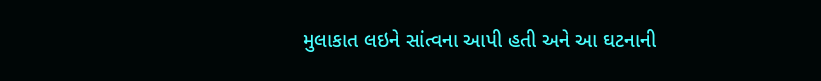મુલાકાત લઇને સાંત્વના આપી હતી અને આ ઘટનાની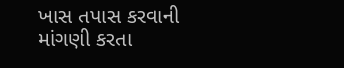ખાસ તપાસ કરવાની માંગણી કરતા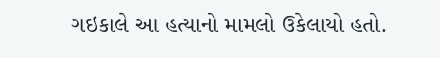ગઇકાલે આ હત્યાનો મામલો ઉકેલાયો હતો.